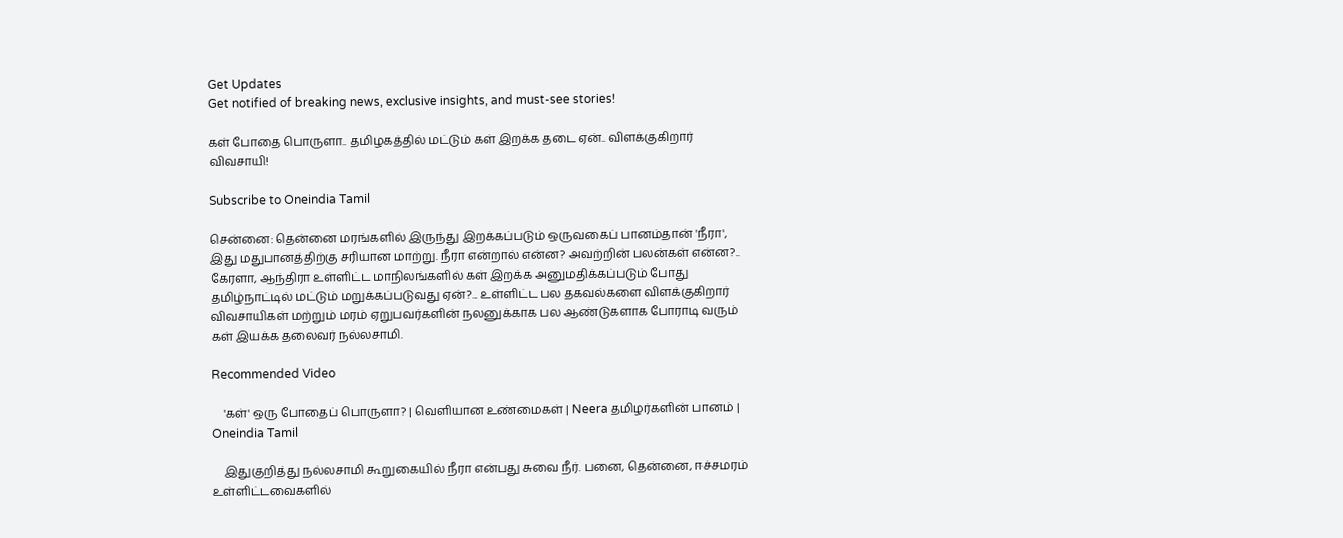Get Updates
Get notified of breaking news, exclusive insights, and must-see stories!

கள் போதை பொருளா.. தமிழகத்தில் மட்டும் கள் இறக்க தடை ஏன்.. விளக்குகிறார் விவசாயி!

Subscribe to Oneindia Tamil

சென்னை: தென்னை மரங்களில் இருந்து இறக்கப்படும் ஒருவகைப் பானம்தான் 'நீரா', இது மதுபானத்திற்கு சரியான மாற்று. நீரா என்றால் என்ன? அவற்றின் பலன்கள் என்ன?.. கேரளா, ஆந்திரா உள்ளிட்ட மாநிலங்களில் கள் இறக்க அனுமதிக்கப்படும் போது தமிழ்நாட்டில் மட்டும் மறுக்கப்படுவது ஏன்?... உள்ளிட்ட பல தகவல்களை விளக்குகிறார் விவசாயிகள் மற்றும் மரம் ஏறுபவர்களின் நலனுக்காக பல ஆண்டுகளாக போராடி வரும் கள் இயக்க தலைவர் நல்லசாமி.

Recommended Video

    'கள்' ஒரு போதைப் பொருளா? | வெளியான உண்மைகள் | Neera தமிழர்களின் பானம் | Oneindia Tamil

    இதுகுறித்து நல்லசாமி கூறுகையில் நீரா என்பது சுவை நீர். பனை, தென்னை, ஈச்சமரம் உள்ளிட்டவைகளில்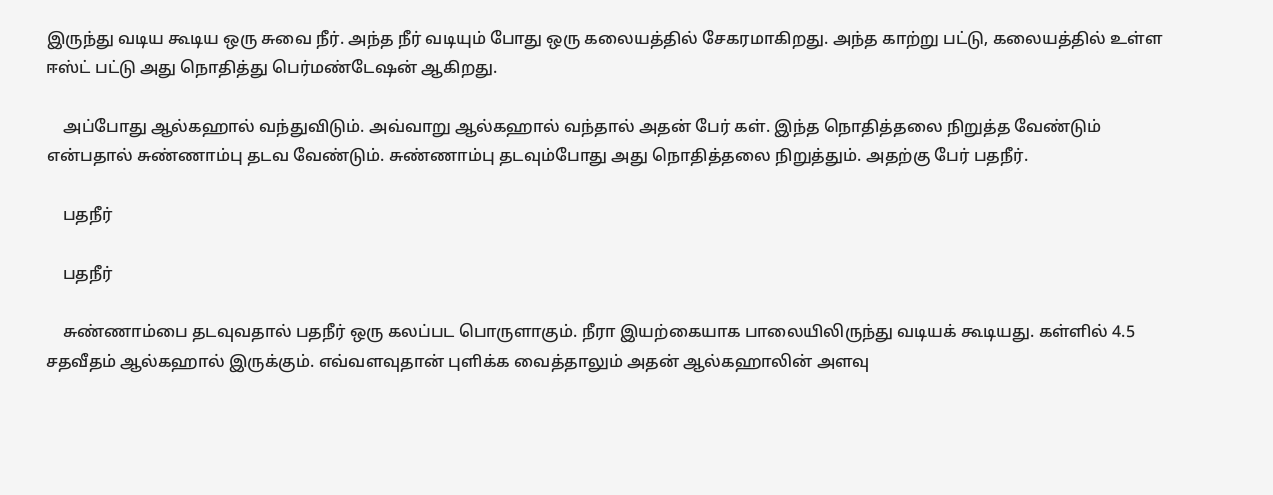இருந்து வடிய கூடிய ஒரு சுவை நீர். அந்த நீர் வடியும் போது ஒரு கலையத்தில் சேகரமாகிறது. அந்த காற்று பட்டு, கலையத்தில் உள்ள ஈஸ்ட் பட்டு அது நொதித்து பெர்மண்டேஷன் ஆகிறது.

    அப்போது ஆல்கஹால் வந்துவிடும். அவ்வாறு ஆல்கஹால் வந்தால் அதன் பேர் கள். இந்த நொதித்தலை நிறுத்த வேண்டும் என்பதால் சுண்ணாம்பு தடவ வேண்டும். சுண்ணாம்பு தடவும்போது அது நொதித்தலை நிறுத்தும். அதற்கு பேர் பதநீர்.

    பதநீர்

    பதநீர்

    சுண்ணாம்பை தடவுவதால் பதநீர் ஒரு கலப்பட பொருளாகும். நீரா இயற்கையாக பாலையிலிருந்து வடியக் கூடியது. கள்ளில் 4.5 சதவீதம் ஆல்கஹால் இருக்கும். எவ்வளவுதான் புளிக்க வைத்தாலும் அதன் ஆல்கஹாலின் அளவு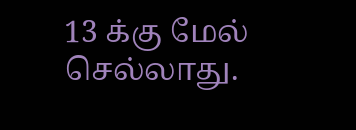13 க்கு மேல் செல்லாது.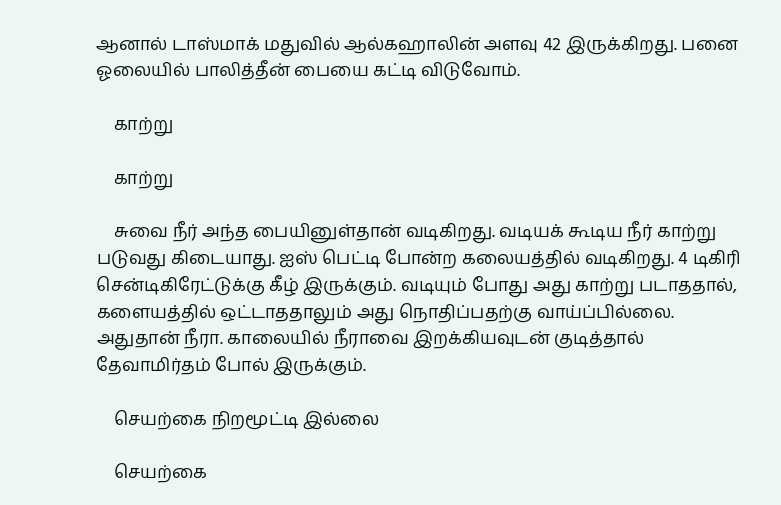ஆனால் டாஸ்மாக் மதுவில் ஆல்கஹாலின் அளவு 42 இருக்கிறது. பனை ஓலையில் பாலித்தீன் பையை கட்டி விடுவோம்.

    காற்று

    காற்று

    சுவை நீர் அந்த பையினுள்தான் வடிகிறது. வடியக் கூடிய நீர் காற்று படுவது கிடையாது. ஐஸ் பெட்டி போன்ற கலையத்தில் வடிகிறது. 4 டிகிரி சென்டிகிரேட்டுக்கு கீழ் இருக்கும். வடியும் போது அது காற்று படாததால், களையத்தில் ஒட்டாததாலும் அது நொதிப்பதற்கு வாய்ப்பில்லை. அதுதான் நீரா. காலையில் நீராவை இறக்கியவுடன் குடித்தால் தேவாமிர்தம் போல் இருக்கும்.

    செயற்கை நிறமூட்டி இல்லை

    செயற்கை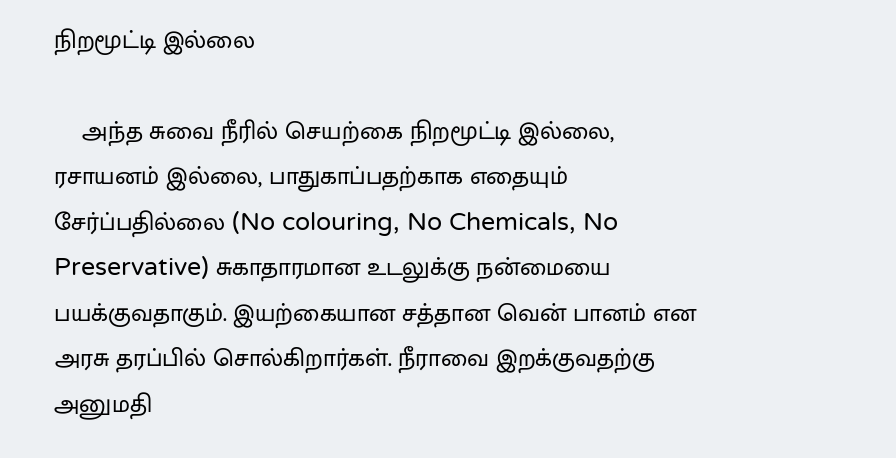நிறமூட்டி இல்லை

    அந்த சுவை நீரில் செயற்கை நிறமூட்டி இல்லை, ரசாயனம் இல்லை, பாதுகாப்பதற்காக எதையும் சேர்ப்பதில்லை (No colouring, No Chemicals, No Preservative) சுகாதாரமான உடலுக்கு நன்மையை பயக்குவதாகும். இயற்கையான சத்தான வென் பானம் என அரசு தரப்பில் சொல்கிறார்கள். நீராவை இறக்குவதற்கு அனுமதி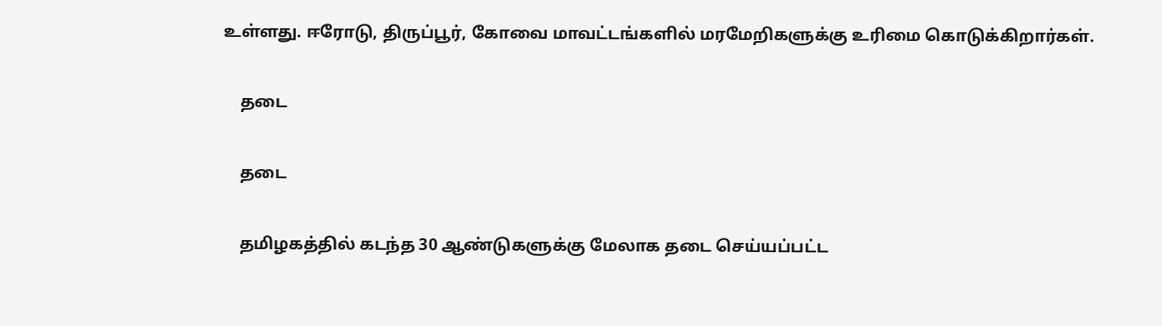உள்ளது. ஈரோடு, திருப்பூர், கோவை மாவட்டங்களில் மரமேறிகளுக்கு உரிமை கொடுக்கிறார்கள்.

    தடை

    தடை

    தமிழகத்தில் கடந்த 30 ஆண்டுகளுக்கு மேலாக தடை செய்யப்பட்ட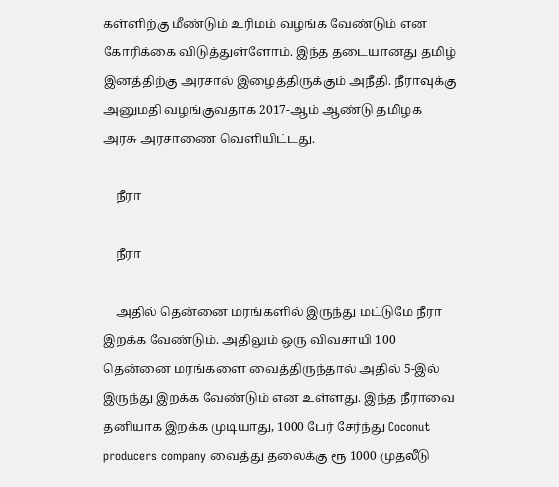கள்ளிற்கு மீண்டும் உரிமம் வழங்க வேண்டும் என கோரிக்கை விடுத்துள்ளோம். இந்த தடையானது தமிழ் இனத்திற்கு அரசால் இழைத்திருக்கும் அநீதி. நீராவுக்கு அனுமதி வழங்குவதாக 2017-ஆம் ஆண்டு தமிழக அரசு அரசாணை வெளியிட்டது.

    நீரா

    நீரா

    அதில் தென்னை மரங்களில் இருந்து மட்டுமே நீரா இறக்க வேண்டும். அதிலும் ஒரு விவசாயி 100 தென்னை மரங்களை வைத்திருந்தால் அதில் 5-இல் இருந்து இறக்க வேண்டும் என உள்ளது. இந்த நீராவை தனியாக இறக்க முடியாது, 1000 பேர் சேர்ந்து Coconut producers company வைத்து தலைக்கு ரூ 1000 முதலீடு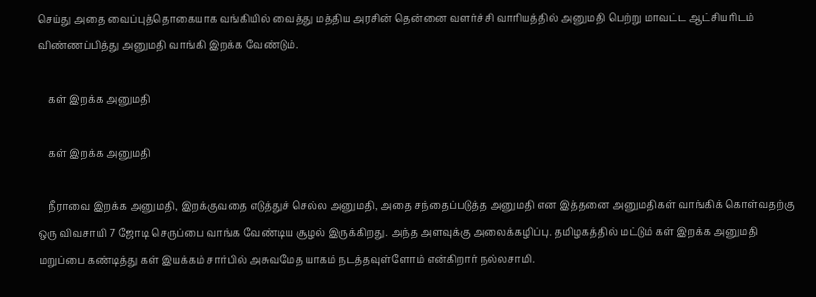செய்து அதை வைப்புத்தொகையாக வங்கியில் வைத்து மத்திய அரசின் தென்னை வளர்ச்சி வாரியத்தில் அனுமதி பெற்று மாவட்ட ஆட்சியரிடம் விண்ணப்பித்து அனுமதி வாங்கி இறக்க வேண்டும்.

    கள் இறக்க அனுமதி

    கள் இறக்க அனுமதி

    நீராவை இறக்க அனுமதி, இறக்குவதை எடுத்துச் செல்ல அனுமதி, அதை சந்தைப்படுத்த அனுமதி என இத்தனை அனுமதிகள் வாங்கிக் கொள்வதற்கு ஒரு விவசாயி 7 ஜோடி செருப்பை வாங்க வேண்டிய சூழல் இருக்கிறது. அந்த அளவுக்கு அலைக்கழிப்பு. தமிழகத்தில் மட்டும் கள் இறக்க அனுமதி மறுப்பை கண்டித்து கள் இயக்கம் சார்பில் அசுவமேத யாகம் நடத்தவுள்ளோம் என்கிறார் நல்லசாமி.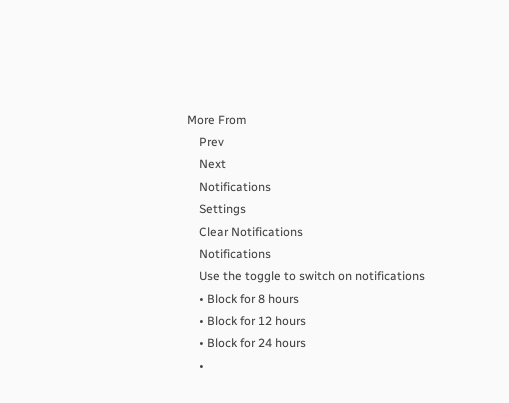More From
    Prev
    Next
    Notifications
    Settings
    Clear Notifications
    Notifications
    Use the toggle to switch on notifications
    • Block for 8 hours
    • Block for 12 hours
    • Block for 24 hours
    •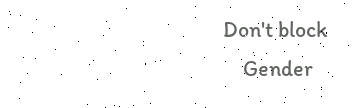Don't block
    Gender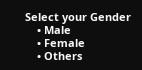Select your Gender
    • Male
    • Female
    • Others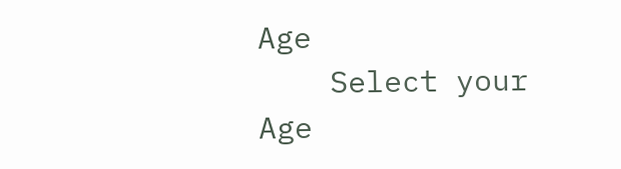Age
    Select your Age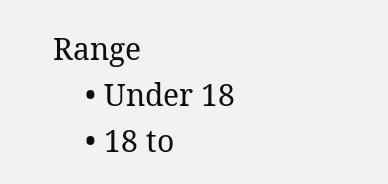Range
    • Under 18
    • 18 to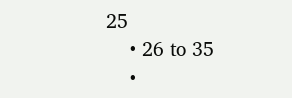25
    • 26 to 35
    •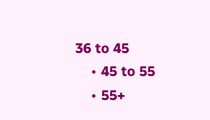36 to 45
    • 45 to 55
    • 55+